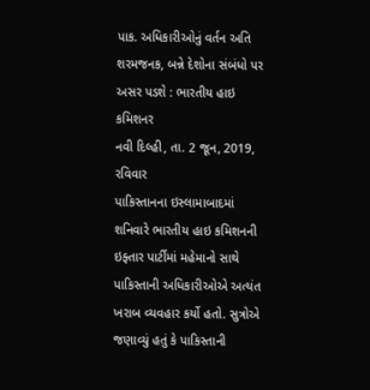પાક. અધિકારીઓનું વર્તન અતિ શરમજનક, બન્ને દેશોના સંબંધો પર અસર પડશે : ભારતીય હાઇ કમિશનર
નવી દિલ્હી, તા. 2 જૂન, 2019, રવિવાર
પાકિસ્તાનના ઇસ્લામાબાદમાં શનિવારે ભારતીય હાઇ કમિશનની ઇફ્તાર પાર્ટીમાં મહેમાનો સાથે પાકિસ્તાની અધિકારીઓએ અત્યંત ખરાબ વ્યવહાર કર્યો હતો. સુત્રોએ જણાવ્યું હતું કે પાકિસ્તાની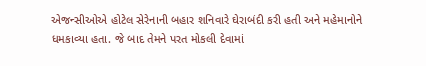એજન્સીઓએ હોટેલ સેરેનાની બહાર શનિવારે ઘેરાબંદી કરી હતી અને મહેમાનોને ધમકાવ્યા હતા. જે બાદ તેમને પરત મોકલી દેવામાં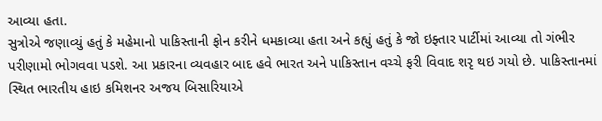આવ્યા હતા.
સુત્રોએ જણાવ્યું હતું કે મહેમાનો પાકિસ્તાની ફોન કરીને ધમકાવ્યા હતા અને કહ્યું હતું કે જો ઇફ્તાર પાર્ટીમાં આવ્યા તો ગંભીર પરીણામો ભોગવવા પડશે. આ પ્રકારના વ્યવહાર બાદ હવે ભારત અને પાકિસ્તાન વચ્ચે ફરી વિવાદ શરૃ થઇ ગયો છે. પાકિસ્તાનમાં સ્થિત ભારતીય હાઇ કમિશનર અજય બિસારિયાએ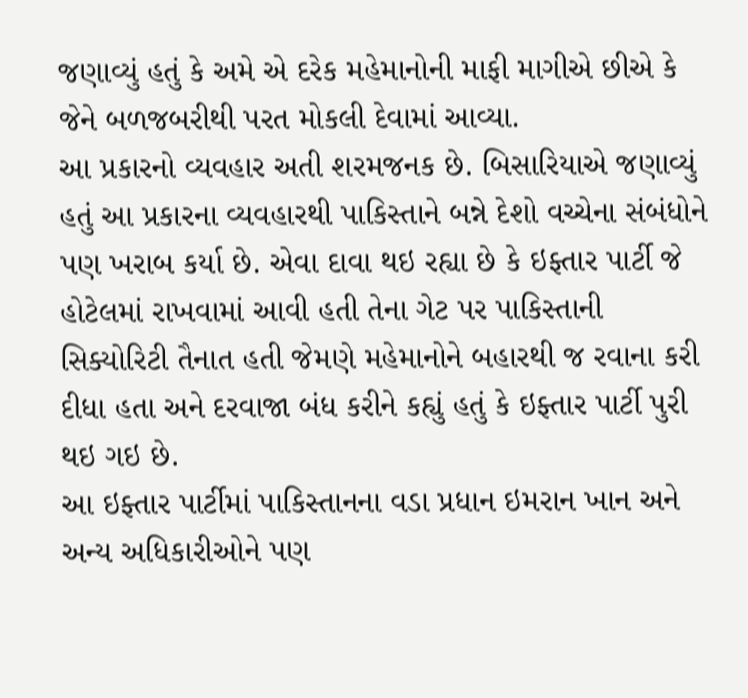જણાવ્યું હતું કે અમે એ દરેક મહેમાનોની માફી માગીએ છીએ કે જેને બળજબરીથી પરત મોકલી દેવામાં આવ્યા.
આ પ્રકારનો વ્યવહાર અતી શરમજનક છે. બિસારિયાએ જણાવ્યું હતું આ પ્રકારના વ્યવહારથી પાકિસ્તાને બન્ને દેશો વચ્ચેના સંબંધોને પણ ખરાબ કર્યા છે. એવા દાવા થઇ રહ્યા છે કે ઇફ્તાર પાર્ટી જે હોટેલમાં રાખવામાં આવી હતી તેના ગેટ પર પાકિસ્તાની સિક્યોરિટી તૈનાત હતી જેમણે મહેમાનોને બહારથી જ રવાના કરી દીધા હતા અને દરવાજા બંધ કરીને કહ્યું હતું કે ઇફ્તાર પાર્ટી પુરી થઇ ગઇ છે.
આ ઇફ્તાર પાર્ટીમાં પાકિસ્તાનના વડા પ્રધાન ઇમરાન ખાન અને અન્ય અધિકારીઓને પણ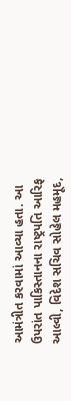આમંત્રીત કરવામાં આવ્યા હતા. આ ઉપરાંત પાકિસ્તાનના રાષ્ટ્રપતિ આરિફ આલ્વી, વિદેશ સચિવ સોહેલ મહમૂદ,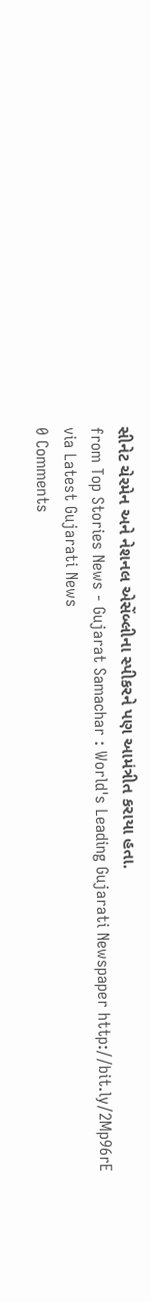સીનેટ ચેરમેન અને નેશનલ એસેંબ્લીના સ્પીકરને પણ આમંત્રીત કરાયા હતા.
from Top Stories News - Gujarat Samachar : World's Leading Gujarati Newspaper http://bit.ly/2Mp96rE
via Latest Gujarati News
0 Comments